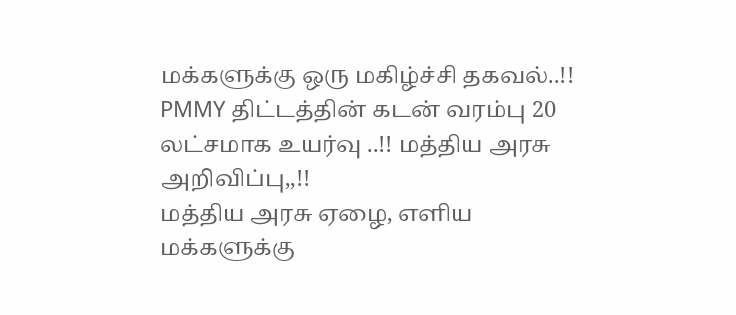மக்களுக்கு ஒரு மகிழ்ச்சி தகவல்..!! PMMY திட்டத்தின் கடன் வரம்பு 20 லட்சமாக உயர்வு ..!! மத்திய அரசு அறிவிப்பு,,!!
மத்திய அரசு ஏழை, எளிய மக்களுக்கு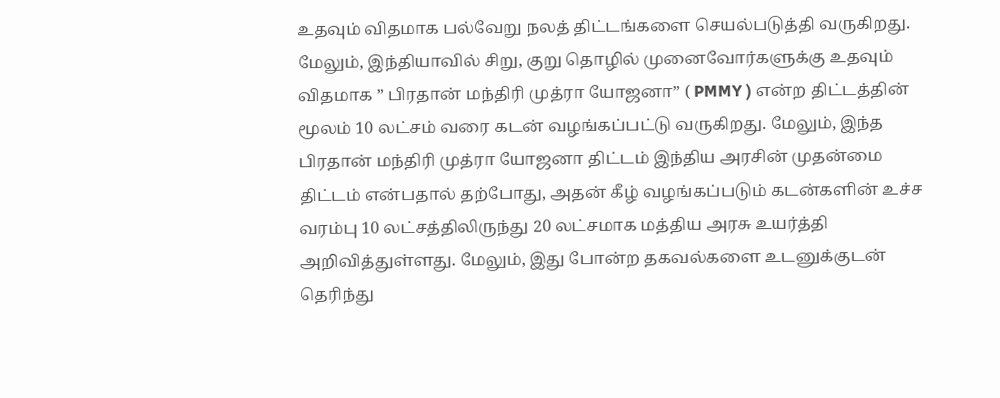உதவும் விதமாக பல்வேறு நலத் திட்டங்களை செயல்படுத்தி வருகிறது. மேலும், இந்தியாவில் சிறு, குறு தொழில் முனைவோர்களுக்கு உதவும் விதமாக ” பிரதான் மந்திரி முத்ரா யோஜனா” ( PMMY ) என்ற திட்டத்தின் மூலம் 10 லட்சம் வரை கடன் வழங்கப்பட்டு வருகிறது. மேலும், இந்த பிரதான் மந்திரி முத்ரா யோஜனா திட்டம் இந்திய அரசின் முதன்மை திட்டம் என்பதால் தற்போது, அதன் கீழ் வழங்கப்படும் கடன்களின் உச்ச வரம்பு 10 லட்சத்திலிருந்து 20 லட்சமாக மத்திய அரசு உயர்த்தி அறிவித்துள்ளது. மேலும், இது போன்ற தகவல்களை உடனுக்குடன் தெரிந்து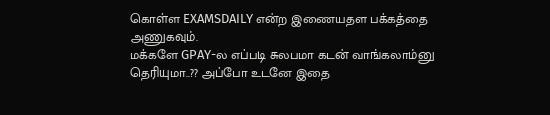கொள்ள EXAMSDAILY என்ற இணையதள பக்கத்தை அணுகவும்.
மக்களே GPAY-ல எப்படி சுலபமா கடன் வாங்கலாம்னு தெரியுமா..?? அப்போ உடனே இதை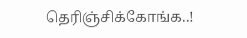தெரிஞ்சிக்கோங்க..!